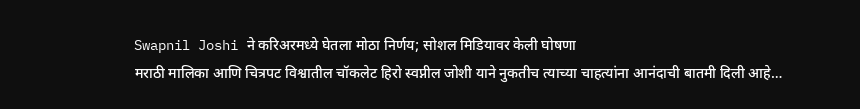Swapnil Joshi ने करिअरमध्ये घेतला मोठा निर्णय; सोशल मिडियावर केली घोषणा
मराठी मालिका आणि चित्रपट विश्वातील चॉकलेट हिरो स्वप्नील जोशी याने नुकतीच त्याच्या चाहत्यांना आनंदाची बातमी दिली आहे…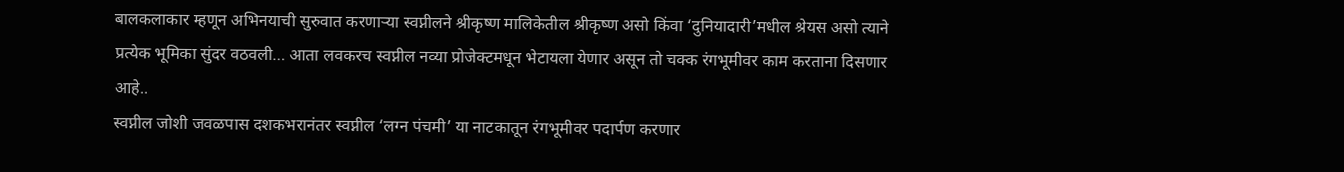बालकलाकार म्हणून अभिनयाची सुरुवात करणाऱ्या स्वप्नीलने श्रीकृष्ण मालिकेतील श्रीकृष्ण असो किंवा ‘दुनियादारी’मधील श्रेयस असो त्याने प्रत्येक भूमिका सुंदर वठवली… आता लवकरच स्वप्नील नव्या प्रोजेक्टमधून भेटायला येणार असून तो चक्क रंगभूमीवर काम करताना दिसणार आहे..
स्वप्नील जोशी जवळपास दशकभरानंतर स्वप्नील ‘लग्न पंचमी’ या नाटकातून रंगभूमीवर पदार्पण करणार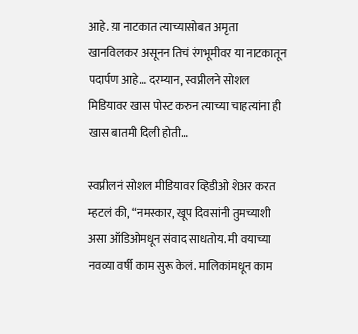आहे. य़ा नाटकात त्याच्यासोबत अमृता खानविलकर असूनन तिचं रंगभूमीवर या नाटकातून पदार्पण आहे… दरम्यान, स्वप्नीलने सोशल मिडियावर खास पोस्ट करुन त्याच्या चाहत्यांना ही खास बातमी दिली होती…

स्वप्नीलनं सोशल मीडियावर व्हिडीओ शेअर करत म्हटलं की, “नमस्कार, खूप दिवसांनी तुमच्याशी असा ऑडिओमधून संवाद साधतोय. मी वयाच्या नवव्या वर्षी काम सुरू केलं. मालिकांमधून काम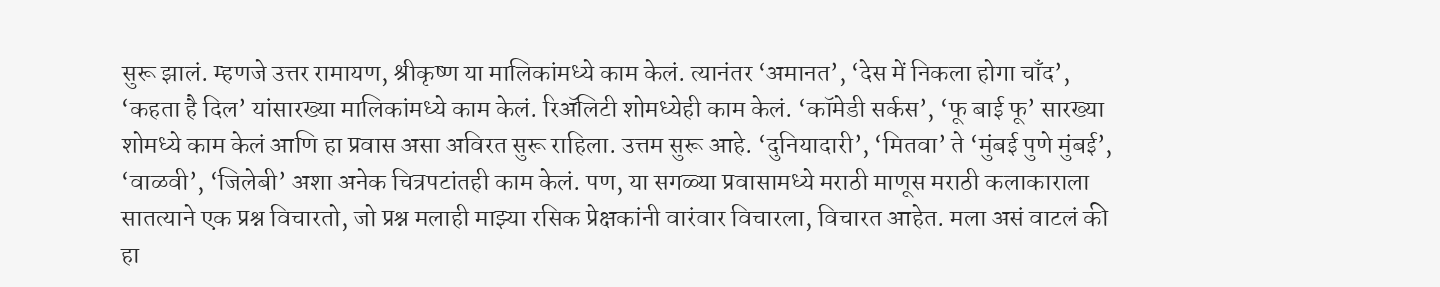सुरू झालं. म्हणजे उत्तर रामायण, श्रीकृष्ण या मालिकांमध्ये काम केलं. त्यानंतर ‘अमानत’, ‘देस में निकला होगा चाँद’, ‘कहता है दिल’ यांसारख्या मालिकांमध्ये काम केलं. रिॲलिटी शोमध्येही काम केलं. ‘कॉमेडी सर्कस’, ‘फू बाई फू’ सारख्या शोमध्ये काम केलं आणि हा प्रवास असा अविरत सुरू राहिला. उत्तम सुरू आहे. ‘दुनियादारी’, ‘मितवा’ ते ‘मुंबई पुणे मुंबई’, ‘वाळवी’, ‘जिलेबी’ अशा अनेक चित्रपटांतही काम केलं. पण, या सगळ्या प्रवासामध्ये मराठी माणूस मराठी कलाकाराला सातत्याने एक प्रश्न विचारतो, जो प्रश्न मलाही माझ्या रसिक प्रेक्षकांनी वारंवार विचारला, विचारत आहेत. मला असं वाटलं की हा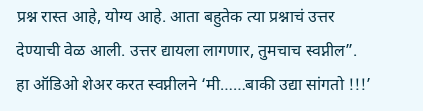प्रश्न रास्त आहे, योग्य आहे. आता बहुतेक त्या प्रश्नाचं उत्तर देण्याची वेळ आली. उत्तर द्यायला लागणार, तुमचाच स्वप्नील”. हा ऑडिओ शेअर करत स्वप्नीलने ‘मी……बाकी उद्या सांगतो !!!’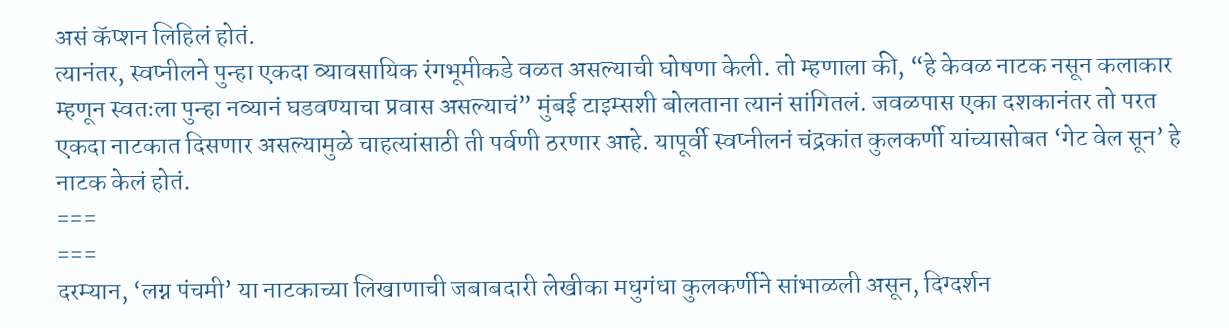असं कॅप्शन लिहिलं होतं.
त्यानंतर, स्वप्नीलने पुन्हा एकदा व्यावसायिक रंगभूमीकडे वळत असल्याची घोषणा केली. तो म्हणाला की, “हे केवळ नाटक नसून कलाकार म्हणून स्वतःला पुन्हा नव्यानं घडवण्याचा प्रवास असल्याचं” मुंबई टाइम्सशी बोलताना त्यानं सांगितलं. जवळपास एका दशकानंतर तो परत एकदा नाटकात दिसणार असल्यामुळे चाहत्यांसाठी ती पर्वणी ठरणार आहे. यापूर्वी स्वप्नीलनं चंद्रकांत कुलकर्णी यांच्यासोबत ‘गेट वेल सून’ हे नाटक केलं होतं.
===
===
दरम्यान, ‘लग्न पंचमी’ या नाटकाच्या लिखाणाची जबाबदारी लेखीका मधुगंधा कुलकर्णीने सांभाळली असून, दिग्दर्शन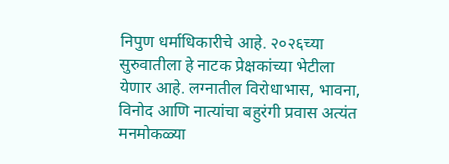निपुण धर्माधिकारीचे आहे. २०२६च्या सुरुवातीला हे नाटक प्रेक्षकांच्या भेटीला येणार आहे. लग्नातील विरोधाभास, भावना, विनोद आणि नात्यांचा बहुरंगी प्रवास अत्यंत मनमोकळ्या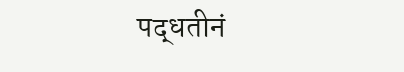पद्धतीनं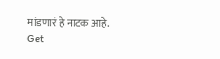मांडणारं हे नाटक आहे.
Get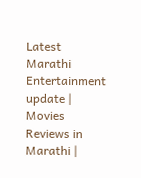Latest Marathi Entertainment update | Movies Reviews in Marathi |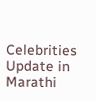Celebrities Update in Marathi